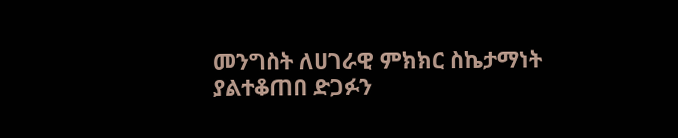መንግስት ለሀገራዊ ምክክር ስኬታማነት ያልተቆጠበ ድጋፉን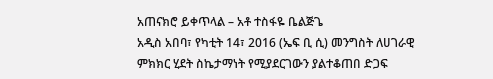አጠናክሮ ይቀጥላል – አቶ ተስፋዬ ቤልጅጌ
አዲስ አበባ፣ የካቲት 14፣ 2016 (ኤፍ ቢ ሲ) መንግስት ለሀገራዊ ምክክር ሂደት ስኬታማነት የሚያደርገውን ያልተቆጠበ ድጋፍ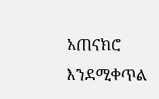አጠናክሮ እንደሚቀጥል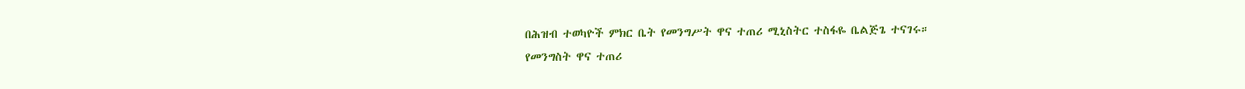በሕዝብ ተወካዮች ምክር ቤት የመንግሥት ዋና ተጠሪ ሚኒስትር ተስፋዬ ቤልጅጌ ተናገሩ።
የመንግስት ዋና ተጠሪ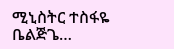ሚኒስትር ተስፋዬ ቤልጅጌ…